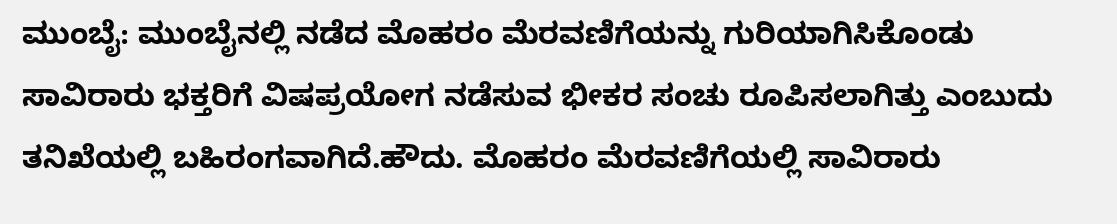ಮುಂಬೈ: ಮುಂಬೈನಲ್ಲಿ ನಡೆದ ಮೊಹರಂ ಮೆರವಣಿಗೆಯನ್ನು ಗುರಿಯಾಗಿಸಿಕೊಂಡು ಸಾವಿರಾರು ಭಕ್ತರಿಗೆ ವಿಷಪ್ರಯೋಗ ನಡೆಸುವ ಭೀಕರ ಸಂಚು ರೂಪಿಸಲಾಗಿತ್ತು ಎಂಬುದು ತನಿಖೆಯಲ್ಲಿ ಬಹಿರಂಗವಾಗಿದೆ.ಹೌದು. ಮೊಹರಂ ಮೆರವಣಿಗೆಯಲ್ಲಿ ಸಾವಿರಾರು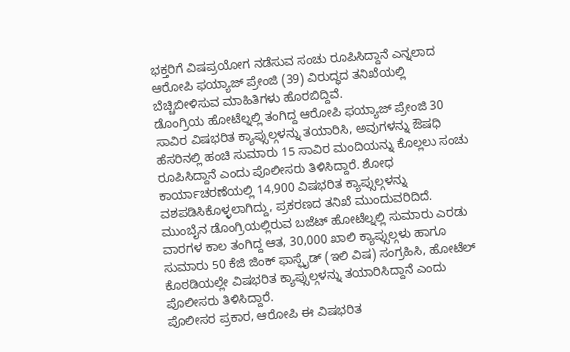ಭಕ್ತರಿಗೆ ವಿಷಪ್ರಯೋಗ ನಡೆಸುವ ಸಂಚು ರೂಪಿಸಿದ್ದಾನೆ ಎನ್ನಲಾದ ಆರೋಪಿ ಫಯ್ಯಾಜ್ ಪ್ರೇಂಜಿ (39) ವಿರುದ್ಧದ ತನಿಖೆಯಲ್ಲಿ ಬೆಚ್ಚಿಬೀಳಿಸುವ ಮಾಹಿತಿಗಳು ಹೊರಬಿದ್ದಿವೆ.
ಡೊಂಗ್ರಿಯ ಹೋಟೆಲ್ನಲ್ಲಿ ತಂಗಿದ್ದ ಆರೋಪಿ ಫಯ್ಯಾಜ್ ಪ್ರೇಂಜಿ 30 ಸಾವಿರ ವಿಷಭರಿತ ಕ್ಯಾಪ್ಸುಲ್ಗಳನ್ನು ತಯಾರಿಸಿ, ಅವುಗಳನ್ನು ಔಷಧಿ ಹೆಸರಿನಲ್ಲಿ ಹಂಚಿ ಸುಮಾರು 15 ಸಾವಿರ ಮಂದಿಯನ್ನು ಕೊಲ್ಲಲು ಸಂಚು ರೂಪಿಸಿದ್ದಾನೆ ಎಂದು ಪೊಲೀಸರು ತಿಳಿಸಿದ್ದಾರೆ. ಶೋಧ ಕಾರ್ಯಾಚರಣೆಯಲ್ಲಿ 14,900 ವಿಷಭರಿತ ಕ್ಯಾಪ್ಸುಲ್ಗಳನ್ನು ವಶಪಡಿಸಿಕೊಳ್ಳಲಾಗಿದ್ದು, ಪ್ರಕರಣದ ತನಿಖೆ ಮುಂದುವರಿದಿದೆ.
ಮುಂಬೈನ ಡೊಂಗ್ರಿಯಲ್ಲಿರುವ ಬಜೆಟ್ ಹೋಟೆಲ್ನಲ್ಲಿ ಸುಮಾರು ಎರಡು ವಾರಗಳ ಕಾಲ ತಂಗಿದ್ದ ಆತ, 30,000 ಖಾಲಿ ಕ್ಯಾಪ್ಸುಲ್ಗಳು ಹಾಗೂ ಸುಮಾರು 50 ಕೆಜಿ ಜಿಂಕ್ ಫಾಸ್ಫೈಡ್ (ಇಲಿ ವಿಷ) ಸಂಗ್ರಹಿಸಿ, ಹೋಟೆಲ್ ಕೊಠಡಿಯಲ್ಲೇ ವಿಷಭರಿತ ಕ್ಯಾಪ್ಸುಲ್ಗಳನ್ನು ತಯಾರಿಸಿದ್ದಾನೆ ಎಂದು ಪೊಲೀಸರು ತಿಳಿಸಿದ್ದಾರೆ.
ಪೊಲೀಸರ ಪ್ರಕಾರ, ಆರೋಪಿ ಈ ವಿಷಭರಿತ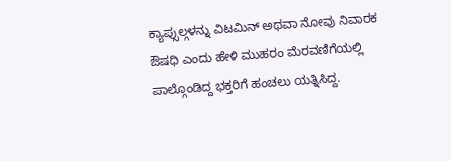ಕ್ಯಾಪ್ಸುಲ್ಗಳನ್ನು ವಿಟಮಿನ್ ಅಥವಾ ನೋವು ನಿವಾರಕ ಔಷಧಿ ಎಂದು ಹೇಳಿ ಮುಹರಂ ಮೆರವಣಿಗೆಯಲ್ಲಿ ಪಾಲ್ಗೊಂಡಿದ್ದ ಭಕ್ತರಿಗೆ ಹಂಚಲು ಯತ್ನಿಸಿದ್ದ.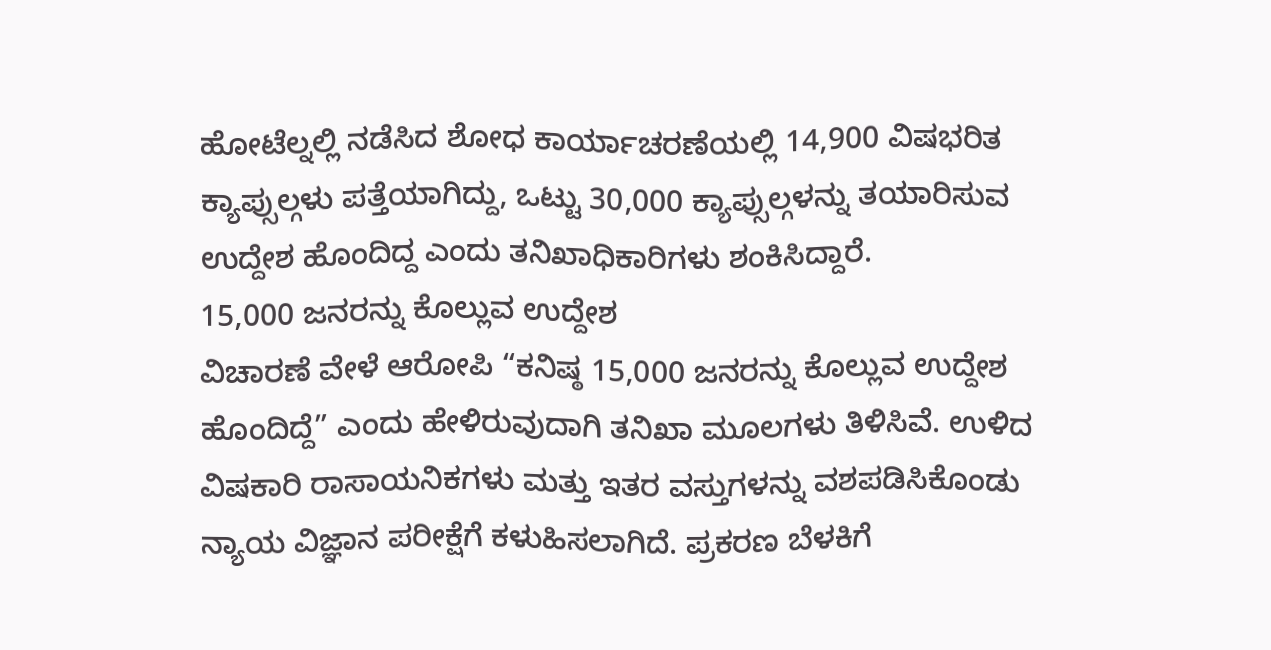ಹೋಟೆಲ್ನಲ್ಲಿ ನಡೆಸಿದ ಶೋಧ ಕಾರ್ಯಾಚರಣೆಯಲ್ಲಿ 14,900 ವಿಷಭರಿತ ಕ್ಯಾಪ್ಸುಲ್ಗಳು ಪತ್ತೆಯಾಗಿದ್ದು, ಒಟ್ಟು 30,000 ಕ್ಯಾಪ್ಸುಲ್ಗಳನ್ನು ತಯಾರಿಸುವ ಉದ್ದೇಶ ಹೊಂದಿದ್ದ ಎಂದು ತನಿಖಾಧಿಕಾರಿಗಳು ಶಂಕಿಸಿದ್ದಾರೆ.
15,000 ಜನರನ್ನು ಕೊಲ್ಲುವ ಉದ್ದೇಶ
ವಿಚಾರಣೆ ವೇಳೆ ಆರೋಪಿ “ಕನಿಷ್ಠ 15,000 ಜನರನ್ನು ಕೊಲ್ಲುವ ಉದ್ದೇಶ ಹೊಂದಿದ್ದೆ” ಎಂದು ಹೇಳಿರುವುದಾಗಿ ತನಿಖಾ ಮೂಲಗಳು ತಿಳಿಸಿವೆ. ಉಳಿದ ವಿಷಕಾರಿ ರಾಸಾಯನಿಕಗಳು ಮತ್ತು ಇತರ ವಸ್ತುಗಳನ್ನು ವಶಪಡಿಸಿಕೊಂಡು ನ್ಯಾಯ ವಿಜ್ಞಾನ ಪರೀಕ್ಷೆಗೆ ಕಳುಹಿಸಲಾಗಿದೆ. ಪ್ರಕರಣ ಬೆಳಕಿಗೆ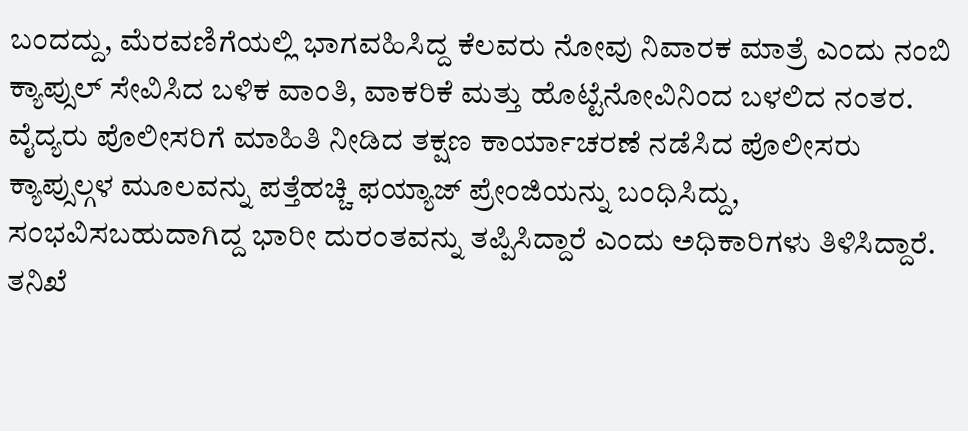ಬಂದದ್ದು, ಮೆರವಣಿಗೆಯಲ್ಲಿ ಭಾಗವಹಿಸಿದ್ದ ಕೆಲವರು ನೋವು ನಿವಾರಕ ಮಾತ್ರೆ ಎಂದು ನಂಬಿ ಕ್ಯಾಪ್ಸುಲ್ ಸೇವಿಸಿದ ಬಳಿಕ ವಾಂತಿ, ವಾಕರಿಕೆ ಮತ್ತು ಹೊಟ್ಟೆನೋವಿನಿಂದ ಬಳಲಿದ ನಂತರ. ವೈದ್ಯರು ಪೊಲೀಸರಿಗೆ ಮಾಹಿತಿ ನೀಡಿದ ತಕ್ಷಣ ಕಾರ್ಯಾಚರಣೆ ನಡೆಸಿದ ಪೊಲೀಸರು ಕ್ಯಾಪ್ಸುಲ್ಗಳ ಮೂಲವನ್ನು ಪತ್ತೆಹಚ್ಚಿ ಫಯ್ಯಾಜ್ ಪ್ರೇಂಜಿಯನ್ನು ಬಂಧಿಸಿದ್ದು, ಸಂಭವಿಸಬಹುದಾಗಿದ್ದ ಭಾರೀ ದುರಂತವನ್ನು ತಪ್ಪಿಸಿದ್ದಾರೆ ಎಂದು ಅಧಿಕಾರಿಗಳು ತಿಳಿಸಿದ್ದಾರೆ.
ತನಿಖೆ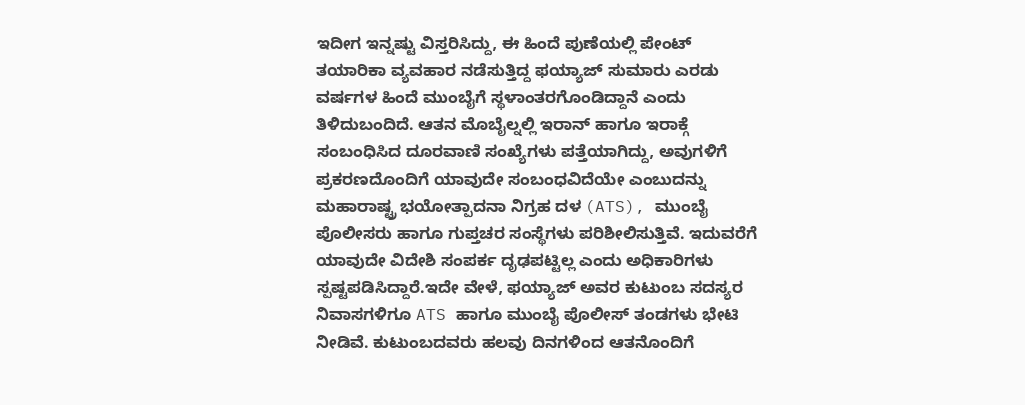ಇದೀಗ ಇನ್ನಷ್ಟು ವಿಸ್ತರಿಸಿದ್ದು, ಈ ಹಿಂದೆ ಪುಣೆಯಲ್ಲಿ ಪೇಂಟ್ ತಯಾರಿಕಾ ವ್ಯವಹಾರ ನಡೆಸುತ್ತಿದ್ದ ಫಯ್ಯಾಜ್ ಸುಮಾರು ಎರಡು ವರ್ಷಗಳ ಹಿಂದೆ ಮುಂಬೈಗೆ ಸ್ಥಳಾಂತರಗೊಂಡಿದ್ದಾನೆ ಎಂದು ತಿಳಿದುಬಂದಿದೆ. ಆತನ ಮೊಬೈಲ್ನಲ್ಲಿ ಇರಾನ್ ಹಾಗೂ ಇರಾಕ್ಗೆ ಸಂಬಂಧಿಸಿದ ದೂರವಾಣಿ ಸಂಖ್ಯೆಗಳು ಪತ್ತೆಯಾಗಿದ್ದು, ಅವುಗಳಿಗೆ ಪ್ರಕರಣದೊಂದಿಗೆ ಯಾವುದೇ ಸಂಬಂಧವಿದೆಯೇ ಎಂಬುದನ್ನು ಮಹಾರಾಷ್ಟ್ರ ಭಯೋತ್ಪಾದನಾ ನಿಗ್ರಹ ದಳ (ATS), ಮುಂಬೈ ಪೊಲೀಸರು ಹಾಗೂ ಗುಪ್ತಚರ ಸಂಸ್ಥೆಗಳು ಪರಿಶೀಲಿಸುತ್ತಿವೆ. ಇದುವರೆಗೆ ಯಾವುದೇ ವಿದೇಶಿ ಸಂಪರ್ಕ ದೃಢಪಟ್ಟಿಲ್ಲ ಎಂದು ಅಧಿಕಾರಿಗಳು ಸ್ಪಷ್ಟಪಡಿಸಿದ್ದಾರೆ.ಇದೇ ವೇಳೆ, ಫಯ್ಯಾಜ್ ಅವರ ಕುಟುಂಬ ಸದಸ್ಯರ ನಿವಾಸಗಳಿಗೂ ATS ಹಾಗೂ ಮುಂಬೈ ಪೊಲೀಸ್ ತಂಡಗಳು ಭೇಟಿ ನೀಡಿವೆ. ಕುಟುಂಬದವರು ಹಲವು ದಿನಗಳಿಂದ ಆತನೊಂದಿಗೆ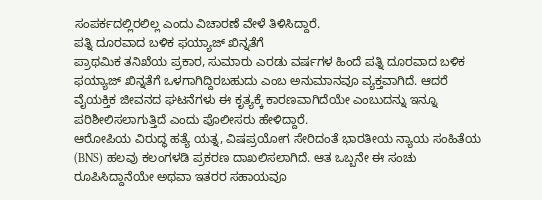ಸಂಪರ್ಕದಲ್ಲಿರಲಿಲ್ಲ ಎಂದು ವಿಚಾರಣೆ ವೇಳೆ ತಿಳಿಸಿದ್ದಾರೆ.
ಪತ್ನಿ ದೂರವಾದ ಬಳಿಕ ಫಯ್ಯಾಜ್ ಖಿನ್ನತೆಗೆ
ಪ್ರಾಥಮಿಕ ತನಿಖೆಯ ಪ್ರಕಾರ, ಸುಮಾರು ಎರಡು ವರ್ಷಗಳ ಹಿಂದೆ ಪತ್ನಿ ದೂರವಾದ ಬಳಿಕ ಫಯ್ಯಾಜ್ ಖಿನ್ನತೆಗೆ ಒಳಗಾಗಿದ್ದಿರಬಹುದು ಎಂಬ ಅನುಮಾನವೂ ವ್ಯಕ್ತವಾಗಿದೆ. ಆದರೆ ವೈಯಕ್ತಿಕ ಜೀವನದ ಘಟನೆಗಳು ಈ ಕೃತ್ಯಕ್ಕೆ ಕಾರಣವಾಗಿದೆಯೇ ಎಂಬುದನ್ನು ಇನ್ನೂ ಪರಿಶೀಲಿಸಲಾಗುತ್ತಿದೆ ಎಂದು ಪೊಲೀಸರು ಹೇಳಿದ್ದಾರೆ.
ಆರೋಪಿಯ ವಿರುದ್ಧ ಹತ್ಯೆ ಯತ್ನ, ವಿಷಪ್ರಯೋಗ ಸೇರಿದಂತೆ ಭಾರತೀಯ ನ್ಯಾಯ ಸಂಹಿತೆಯ (BNS) ಹಲವು ಕಲಂಗಳಡಿ ಪ್ರಕರಣ ದಾಖಲಿಸಲಾಗಿದೆ. ಆತ ಒಬ್ಬನೇ ಈ ಸಂಚು ರೂಪಿಸಿದ್ದಾನೆಯೇ ಅಥವಾ ಇತರರ ಸಹಾಯವೂ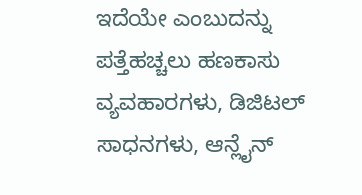ಇದೆಯೇ ಎಂಬುದನ್ನು ಪತ್ತೆಹಚ್ಚಲು ಹಣಕಾಸು ವ್ಯವಹಾರಗಳು, ಡಿಜಿಟಲ್ ಸಾಧನಗಳು, ಆನ್ಲೈನ್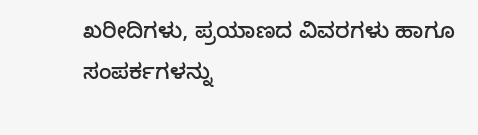ಖರೀದಿಗಳು, ಪ್ರಯಾಣದ ವಿವರಗಳು ಹಾಗೂ ಸಂಪರ್ಕಗಳನ್ನು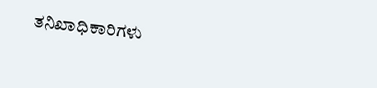ತನಿಖಾಧಿಕಾರಿಗಳು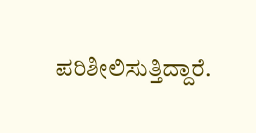ಪರಿಶೀಲಿಸುತ್ತಿದ್ದಾರೆ.